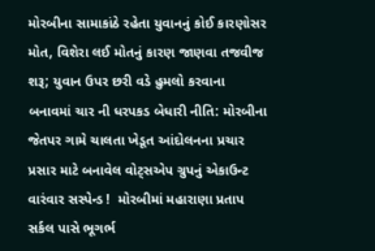મોરબીના સામાકાંઠે રહેતા યુવાનનું કોઈ કારણોસર મોત, વિશેરા લઈ મોતનું કારણ જાણવા તજવીજ શરૂ; યુવાન ઉપર છરી વડે હુમલો કરવાના બનાવમાં ચાર ની ધરપકડ બેધારી નીતિ: મોરબીના જેતપર ગામે ચાલતા ખેડૂત આંદોલનના પ્રચાર પ્રસાર માટે બનાવેલ વોટ્સએપ ગ્રુપનું એકાઉન્ટ વારંવાર સસ્પેન્ડ !  મોરબીમાં મહારાણા પ્રતાપ સર્કલ પાસે ભૂગર્ભ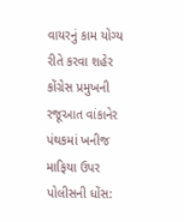વાયરનું કામ યોગ્ય રીતે કરવા શહેર કોંગ્રેસ પ્રમુખની રજૂઆત વાંકાનેર પંથકમાં ખનીજ માફિયા ઉપર પોલીસની ધોંસ: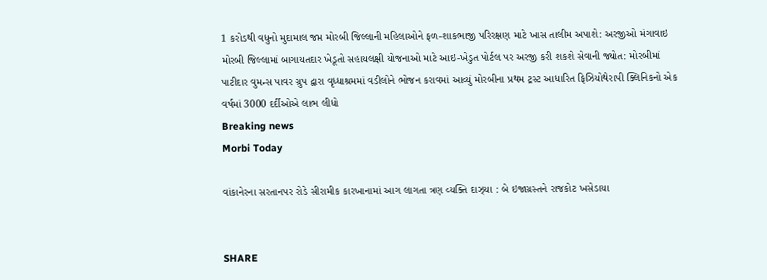1 કરોડથી વધુનો મુદામાલ જપ્ત મોરબી જિલ્લાની મહિલાઓને ફળ-શાકભાજી પરિરક્ષણ માટે ખાસ તાલીમ અપાશે: અરજીઓ મંગાવાઇ મોરબી જિલ્લામાં બાગાયતદાર ખેડૂતો સહાયલક્ષી યોજનાઓ માટે આઇ-ખેડુત પોર્ટલ પર અરજી કરી શકશે સેવાની જ્યોત: મોરબીમાં પાટીદાર વુમન્સ પાવર ગ્રુપ દ્વારા વૃધ્ધાશ્રમમાં વડીલોને ભોજન કરાવમાં આવ્યું મોરબીના પ્રથમ ટ્રસ્ટ આધારિત ફિઝિયોથેરાપી ક્લિનિકનો એક વર્ષમાં 3000 દર્દીઓએ લાભ લીધો
Breaking news
Morbi Today

વાંકાનેરના સરતાનપર રોડે સીરામીક કારખાનામાં આગ લાગતા ત્રણ વ્યક્તિ દાઝ્યા : બે ઇજાગ્રસ્તને રાજકોટ ખસેડાયા


SHARE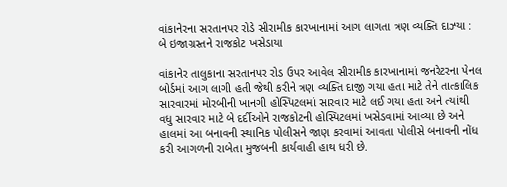વાંકાનેરના સરતાનપર રોડે સીરામીક કારખાનામાં આગ લાગતા ત્રણ વ્યક્તિ દાઝ્યા : બે ઇજાગ્રસ્તને રાજકોટ ખસેડાયા

વાંકાનેર તાલુકાના સરતાનપર રોડ ઉપર આવેલ સીરામીક કારખાનામાં જનરેટરના પેનલ બોર્ડમાં આગ લાગી હતી જેથી કરીને ત્રણ વ્યક્તિ દાજી ગયા હતા માટે તેને તાત્કાલિક સારવારમાં મોરબીની ખાનગી હોસ્પિટલમાં સારવાર માટે લઈ ગયા હતા અને ત્યાંથી વધુ સારવાર માટે બે દર્દીઓને રાજકોટની હોસ્પિટલમાં ખસેડવામાં આવ્યા છે અને હાલમાં આ બનાવની સ્થાનિક પોલીસને જાણ કરવામાં આવતા પોલીસે બનાવની નોંધ કરી આગળની રાબેતા મુજબની કાર્યવાહી હાથ ધરી છે.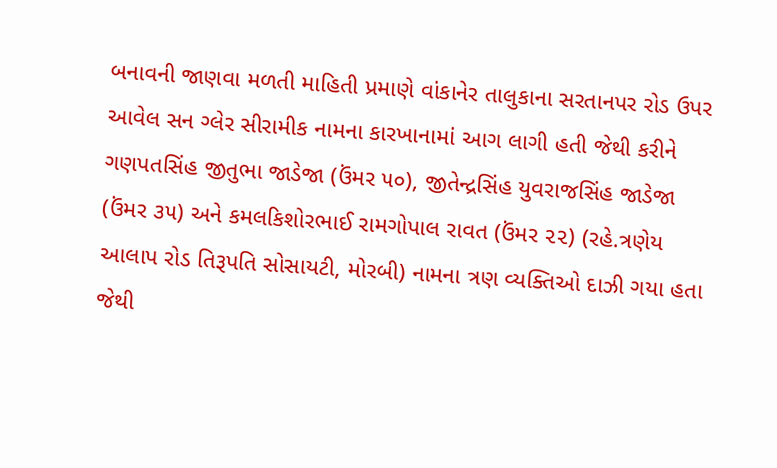બનાવની જાણવા મળતી માહિતી પ્રમાણે વાંકાનેર તાલુકાના સરતાનપર રોડ ઉપર આવેલ સન ગ્લેર સીરામીક નામના કારખાનામાં આગ લાગી હતી જેથી કરીને ગણપતસિંહ જીતુભા જાડેજા (ઉંમર ૫૦), જીતેન્દ્રસિંહ યુવરાજસિંહ જાડેજા (ઉંમર ૩૫) અને કમલકિશોરભાઈ રામગોપાલ રાવત (ઉંમર ૨૨) (રહે.ત્રણેય આલાપ રોડ તિરૂપતિ સોસાયટી, મોરબી) નામના ત્રણ વ્યક્તિઓ દાઝી ગયા હતા જેથી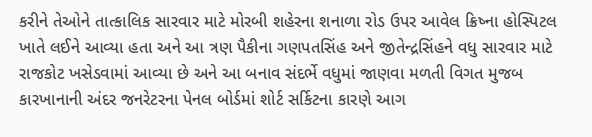કરીને તેઓને તાત્કાલિક સારવાર માટે મોરબી શહેરના શનાળા રોડ ઉપર આવેલ ક્રિષ્ના હોસ્પિટલ ખાતે લઈને આવ્યા હતા અને આ ત્રણ પૈકીના ગણપતસિંહ અને જીતેન્દ્રસિંહને વધુ સારવાર માટે રાજકોટ ખસેડવામાં આવ્યા છે અને આ બનાવ સંદર્ભે વધુમાં જાણવા મળતી વિગત મુજબ કારખાનાની અંદર જનરેટરના પેનલ બોર્ડમાં શોર્ટ સર્કિટના કારણે આગ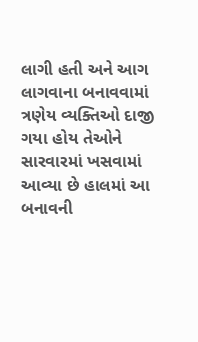લાગી હતી અને આગ લાગવાના બનાવવામાં ત્રણેય વ્યક્તિઓ દાજી ગયા હોય તેઓને સારવારમાં ખસવામાં આવ્યા છે હાલમાં આ બનાવની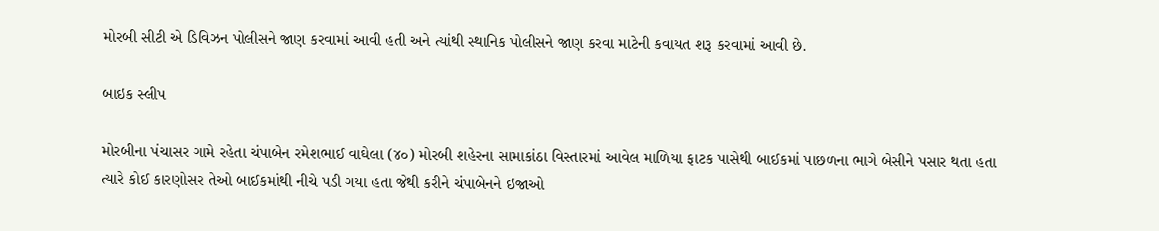મોરબી સીટી એ ડિવિઝન પોલીસને જાણ કરવામાં આવી હતી અને ત્યાંથી સ્થાનિક પોલીસને જાણ કરવા માટેની કવાયત શરૂ કરવામાં આવી છે.

બાઇક સ્લીપ

મોરબીના પંચાસર ગામે રહેતા ચંપાબેન રમેશભાઈ વાઘેલા (૪૦) મોરબી શહેરના સામાકાંઠા વિસ્તારમાં આવેલ માળિયા ફાટક પાસેથી બાઈકમાં પાછળના ભાગે બેસીને પસાર થતા હતા ત્યારે કોઈ કારણોસર તેઓ બાઈકમાંથી નીચે પડી ગયા હતા જેથી કરીને ચંપાબેનને ઇજાઓ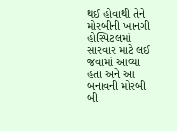થઈ હોવાથી તેને મોરબીની ખાનગી હોસ્પિટલમાં સારવાર માટે લઈ જવામાં આવ્યા હતા અને આ બનાવની મોરબી બી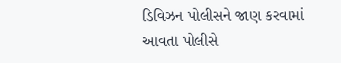ડિવિઝન પોલીસને જાણ કરવામાં આવતા પોલીસે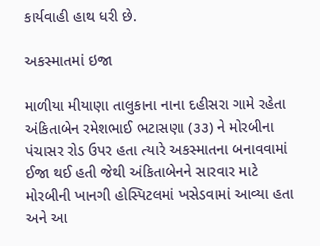કાર્યવાહી હાથ ધરી છે.

અકસ્માતમાં ઇજા

માળીયા મીયાણા તાલુકાના નાના દહીસરા ગામે રહેતા અંકિતાબેન રમેશભાઈ ભટાસણા (૩૩) ને મોરબીના પંચાસર રોડ ઉપર હતા ત્યારે અકસ્માતના બનાવવામાં ઈજા થઈ હતી જેથી અંકિતાબેનને સારવાર માટે મોરબીની ખાનગી હોસ્પિટલમાં ખસેડવામાં આવ્યા હતા અને આ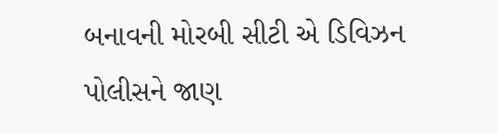બનાવની મોરબી સીટી એ ડિવિઝન પોલીસને જાણ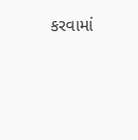કરવામાં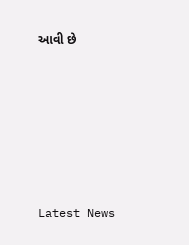આવી છે






Latest News